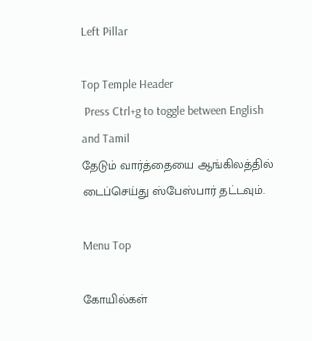Left Pillar

Top Temple Header
 Press Ctrl+g to toggle between English and Tamil
தேடும் வார்த்தையை ஆங்கிலத்தில் டைப்செய்து ஸ்பேஸ்பார் தட்டவும்.

Menu Top

கோயில்கள்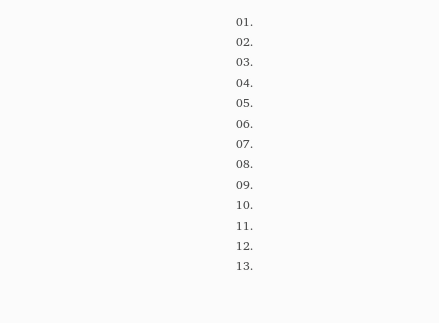01.
02.
03.
04.
05.
06.
07.
08.
09.
10.
11.
12.
13.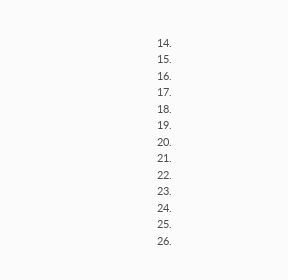14.
15.
16.
17.
18.
19.
20.
21.
22.
23.
24.
25.
26.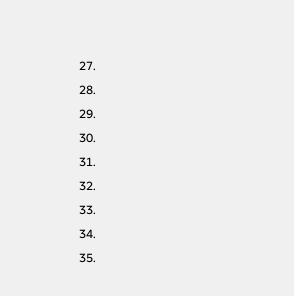27.
28.
29.
30.
31.
32.
33.
34.
35.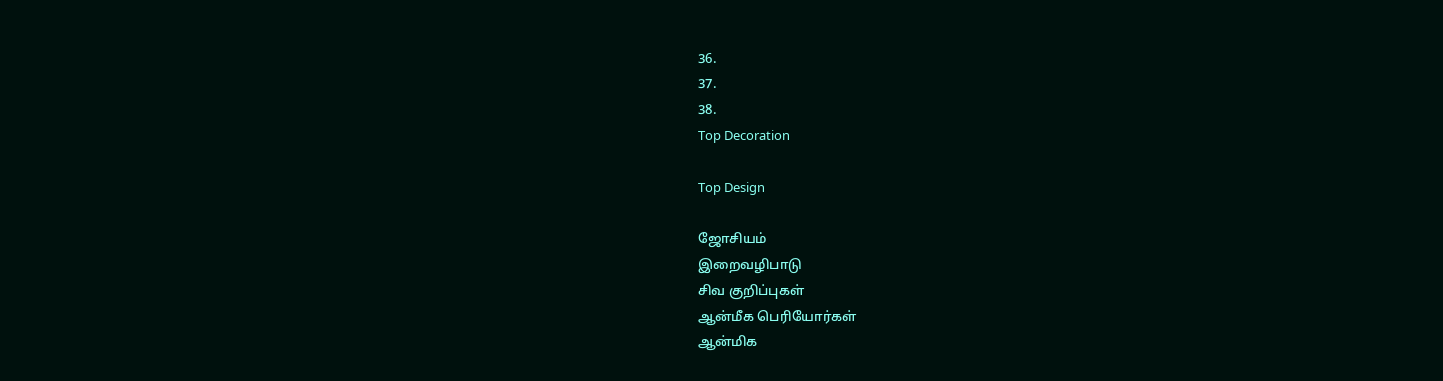36.
37.
38.
Top Decoration

Top Design

ஜோசியம்
இறைவழிபாடு
சிவ குறிப்புகள்
ஆன்மீக பெரியோர்கள்
ஆன்மிக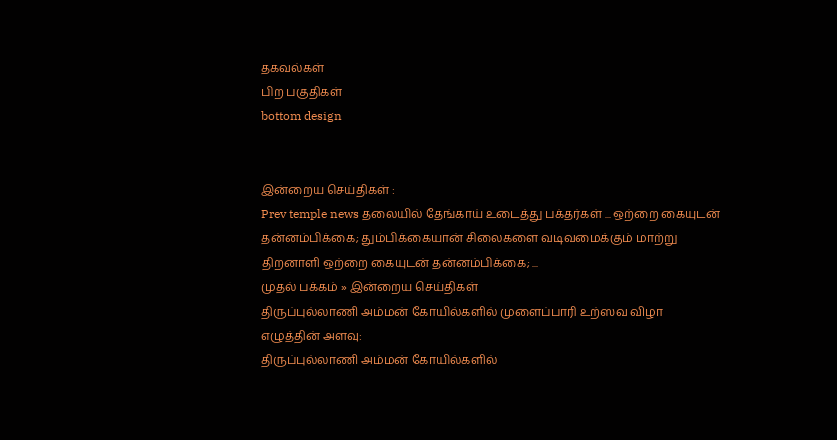தகவல்கள்
பிற பகுதிகள்
bottom design


இன்றைய செய்திகள் :
Prev temple news தலையில் தேங்காய் உடைத்து பக்தர்கள் ... ஒற்றை கையுடன் தன்னம்பிக்கை; தும்பிக்கையான் சிலைகளை வடிவமைக்கும் மாற்று திறனாளி ஒற்றை கையுடன் தன்னம்பிக்கை; ...
முதல் பக்கம் » இன்றைய செய்திகள்
திருப்புல்லாணி அம்மன் கோயில்களில் முளைப்பாரி உற்ஸவ விழா
எழுத்தின் அளவு:
திருப்புல்லாணி அம்மன் கோயில்களில்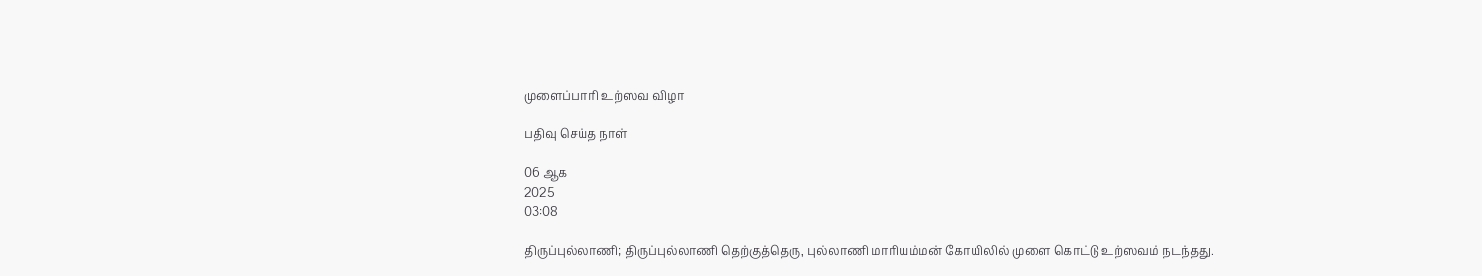முளைப்பாரி உற்ஸவ விழா

பதிவு செய்த நாள்

06 ஆக
2025
03:08

திருப்புல்லாணி; திருப்புல்லாணி தெற்குத்தெரு, புல்லாணி மாரியம்மன் கோயிலில் முளை கொட்டு உற்ஸவம் நடந்தது.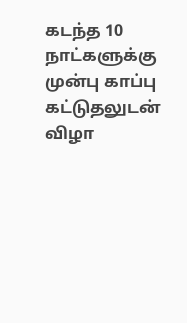கடந்த 10 நாட்களுக்கு முன்பு காப்பு கட்டுதலுடன் விழா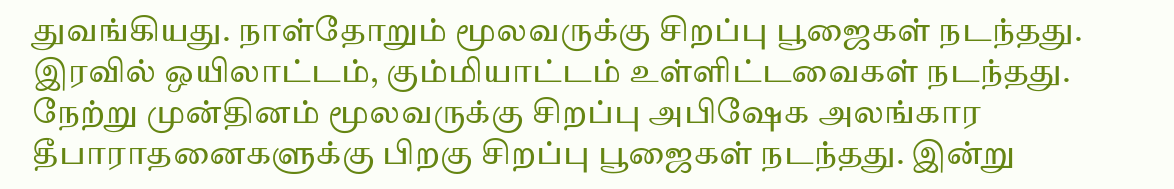துவங்கியது. நாள்தோறும் மூலவருக்கு சிறப்பு பூஜைகள் நடந்தது. இரவில் ஒயிலாட்டம், கும்மியாட்டம் உள்ளிட்டவைகள் நடந்தது. நேற்று முன்தினம் மூலவருக்கு சிறப்பு அபிஷேக அலங்கார தீபாராதனைகளுக்கு பிறகு சிறப்பு பூஜைகள் நடந்தது. இன்று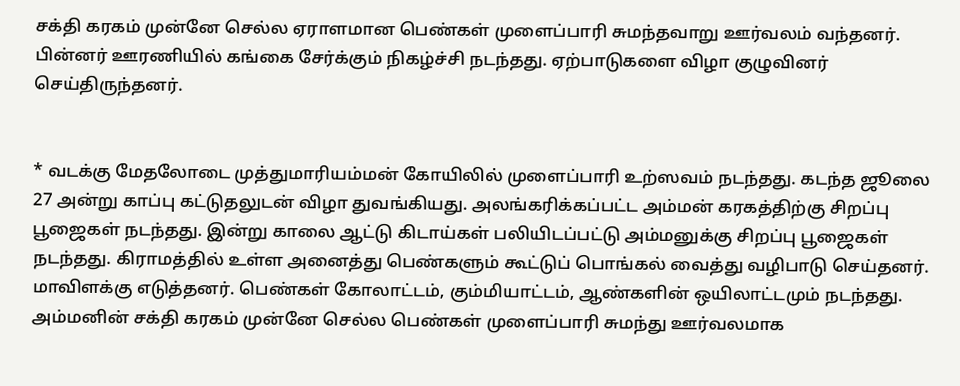சக்தி கரகம் முன்னே செல்ல ஏராளமான பெண்கள் முளைப்பாரி சுமந்தவாறு ஊர்வலம் வந்தனர். பின்னர் ஊரணியில் கங்கை சேர்க்கும் நிகழ்ச்சி நடந்தது. ஏற்பாடுகளை விழா குழுவினர் செய்திருந்தனர்.


* வடக்கு மேதலோடை முத்துமாரியம்மன் கோயிலில் முளைப்பாரி உற்ஸவம் நடந்தது. கடந்த ஜூலை 27 அன்று காப்பு கட்டுதலுடன் விழா துவங்கியது. அலங்கரிக்கப்பட்ட அம்மன் கரகத்திற்கு சிறப்பு பூஜைகள் நடந்தது. இன்று காலை ஆட்டு கிடாய்கள் பலியிடப்பட்டு அம்மனுக்கு சிறப்பு பூஜைகள் நடந்தது. கிராமத்தில் உள்ள அனைத்து பெண்களும் கூட்டுப் பொங்கல் வைத்து வழிபாடு செய்தனர். மாவிளக்கு எடுத்தனர். பெண்கள் கோலாட்டம், கும்மியாட்டம், ஆண்களின் ஒயிலாட்டமும் நடந்தது. அம்மனின் சக்தி கரகம் முன்னே செல்ல பெண்கள் முளைப்பாரி சுமந்து ஊர்வலமாக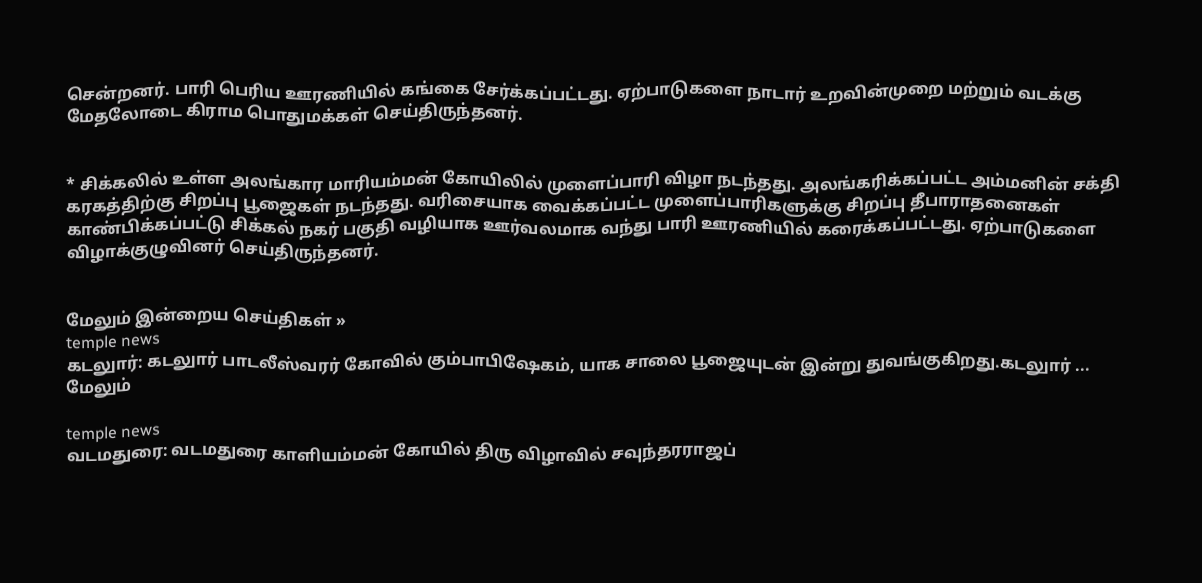சென்றனர். பாரி பெரிய ஊரணியில் கங்கை சேர்க்கப்பட்டது. ஏற்பாடுகளை நாடார் உறவின்முறை மற்றும் வடக்கு மேதலோடை கிராம பொதுமக்கள் செய்திருந்தனர்.


* சிக்கலில் உள்ள அலங்கார மாரியம்மன் கோயிலில் முளைப்பாரி விழா நடந்தது. அலங்கரிக்கப்பட்ட அம்மனின் சக்தி கரகத்திற்கு சிறப்பு பூஜைகள் நடந்தது. வரிசையாக வைக்கப்பட்ட முளைப்பாரிகளுக்கு சிறப்பு தீபாராதனைகள் காண்பிக்கப்பட்டு சிக்கல் நகர் பகுதி வழியாக ஊர்வலமாக வந்து பாரி ஊரணியில் கரைக்கப்பட்டது. ஏற்பாடுகளை விழாக்குழுவினர் செய்திருந்தனர்.


மேலும் இன்றைய செய்திகள் »
temple news
கடலுார்: கடலுார் பாடலீஸ்வரர் கோவில் கும்பாபிஷேகம், யாக சாலை பூஜையுடன் இன்று துவங்குகிறது.கடலுார் ... மேலும்

temple news
வடமதுரை: வடமதுரை காளியம்மன் கோயில் திரு விழாவில் சவுந்தரராஜப்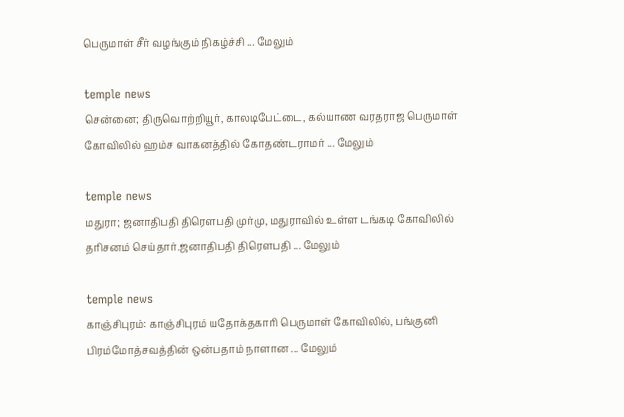பெருமாள் சீர் வழங்கும் நிகழ்ச்சி ... மேலும்

temple news
சென்னை; திருவொற்றியூர், காலடிபேட்டை, கல்யாண வரதராஜ பெருமாள் கோவிலில் ஹம்ச வாகனத்தில் கோதண்டராமர் ... மேலும்

temple news
மதுரா; ஜனாதிபதி திரௌபதி முர்மு, மதுராவில் உள்ள டங்கடி கோவிலில் தரிசனம் செய்தார்.ஜனாதிபதி திரௌபதி ... மேலும்

temple news
காஞ்சிபுரம்: காஞ்சிபுரம் யதோக்தகாரி பெருமாள் கோவிலில், பங்குனி பிரம்மோத்சவத்தின் ஒன்பதாம் நாளான ... மேலும்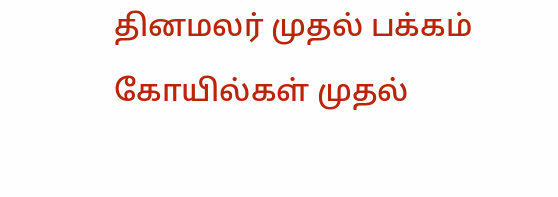தினமலர் முதல் பக்கம்   கோயில்கள் முதல்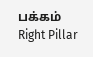பக்கம்
Right Pillar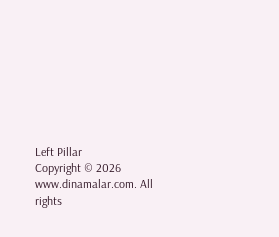Left Pillar
Copyright © 2026 www.dinamalar.com. All rights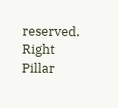reserved.
Right Pillar